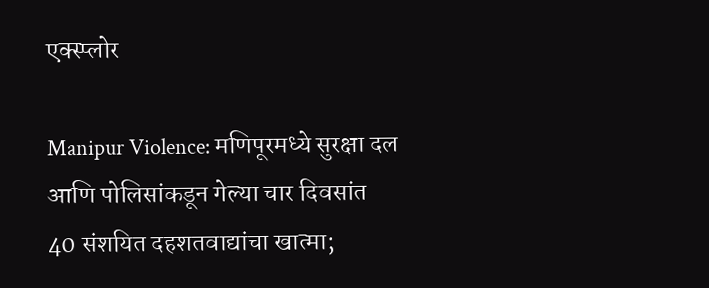एक्स्प्लोर

Manipur Violence: मणिपूरमध्ये सुरक्षा दल आणि पोलिसांकडून गेल्या चार दिवसांत 40 संशयित दहशतवाद्यांचा खात्मा;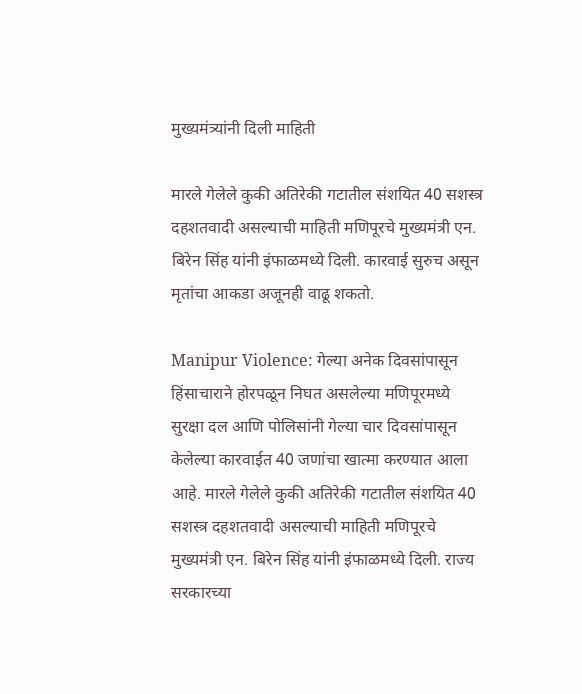मुख्यमंत्र्यांनी दिली माहिती

मारले गेलेले कुकी अतिरेकी गटातील संशयित 40 सशस्त्र दहशतवादी असल्याची माहिती मणिपूरचे मुख्यमंत्री एन. बिरेन सिंह यांनी इंफाळमध्ये दिली. कारवाई सुरुच असून मृतांचा आकडा अजूनही वाढू शकतो.

Manipur Violence: गेल्या अनेक दिवसांपासून हिंसाचाराने होरपळून निघत असलेल्या मणिपूरमध्ये सुरक्षा दल आणि पोलिसांनी गेल्या चार दिवसांपासून केलेल्या कारवाईत 40 जणांचा खात्मा करण्यात आला आहे. मारले गेलेले कुकी अतिरेकी गटातील संशयित 40 सशस्त्र दहशतवादी असल्याची माहिती मणिपूरचे मुख्यमंत्री एन. बिरेन सिंह यांनी इंफाळमध्ये दिली. राज्य सरकारच्या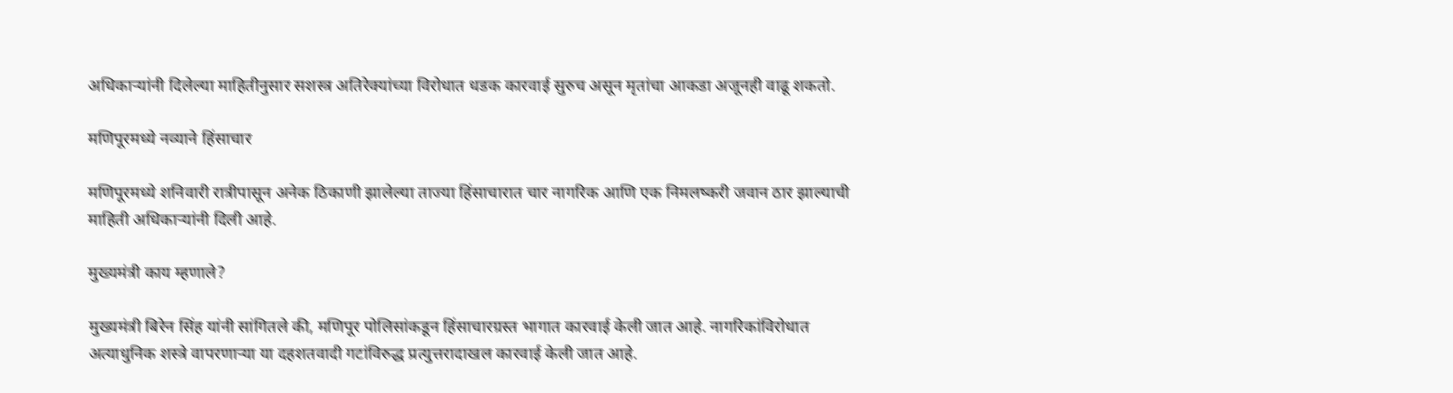अधिकार्‍यांनी दिलेल्या माहितीनुसार सशस्त्र अतिरेक्यांच्या विरोधात धडक कारवाई सुरुच असून मृतांचा आकडा अजूनही वाढू शकतो.

मणिपूरमध्ये नव्याने हिंसाचार

मणिपूरमध्ये शनिवारी रात्रीपासून अनेक ठिकाणी झालेल्या ताज्या हिंसाचारात चार नागरिक आणि एक निमलष्करी जवान ठार झाल्याची माहिती अधिकाऱ्यांनी दिली आहे.

मुख्यमंत्री काय म्हणाले?

मुख्यमंत्री बिरेन सिंह यांनी सांगितले की, मणिपूर पोलिसांकडून हिंसाचारग्रस्त भागात कारवाई केली जात आहे. नागरिकांविरोधात अत्याधुनिक शस्त्रे वापरणाऱ्या या दहशतवादी गटांविरुद्ध प्रत्युत्तरादाखल कारवाई केली जात आहे.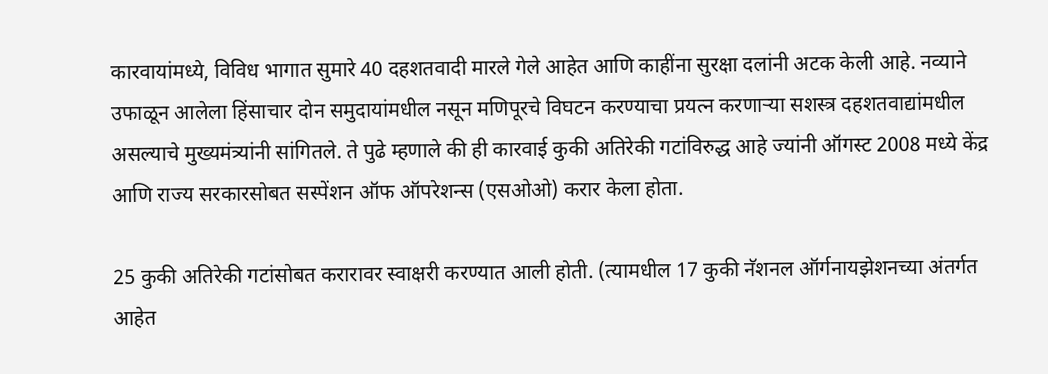कारवायांमध्ये, विविध भागात सुमारे 40 दहशतवादी मारले गेले आहेत आणि काहींना सुरक्षा दलांनी अटक केली आहे. नव्याने उफाळून आलेला हिंसाचार दोन समुदायांमधील नसून मणिपूरचे विघटन करण्याचा प्रयत्न करणाऱ्या सशस्त्र दहशतवाद्यांमधील असल्याचे मुख्यमंत्र्यांनी सांगितले. ते पुढे म्हणाले की ही कारवाई कुकी अतिरेकी गटांविरुद्ध आहे ज्यांनी ऑगस्ट 2008 मध्ये केंद्र आणि राज्य सरकारसोबत सस्पेंशन ऑफ ऑपरेशन्स (एसओओ) करार केला होता.

25 कुकी अतिरेकी गटांसोबत करारावर स्वाक्षरी करण्यात आली होती. (त्यामधील 17 कुकी नॅशनल ऑर्गनायझेशनच्या अंतर्गत आहेत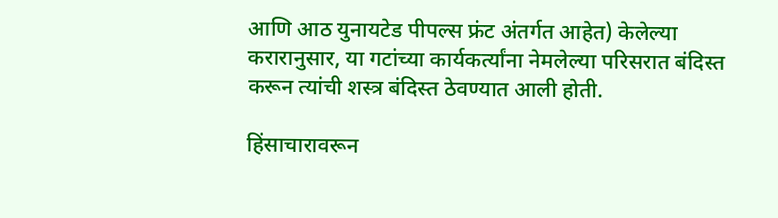आणि आठ युनायटेड पीपल्स फ्रंट अंतर्गत आहेत) केलेल्या करारानुसार, या गटांच्या कार्यकर्त्यांना नेमलेल्या परिसरात बंदिस्त करून त्यांची शस्त्र बंदिस्त ठेवण्यात आली होती.

हिंसाचारावरून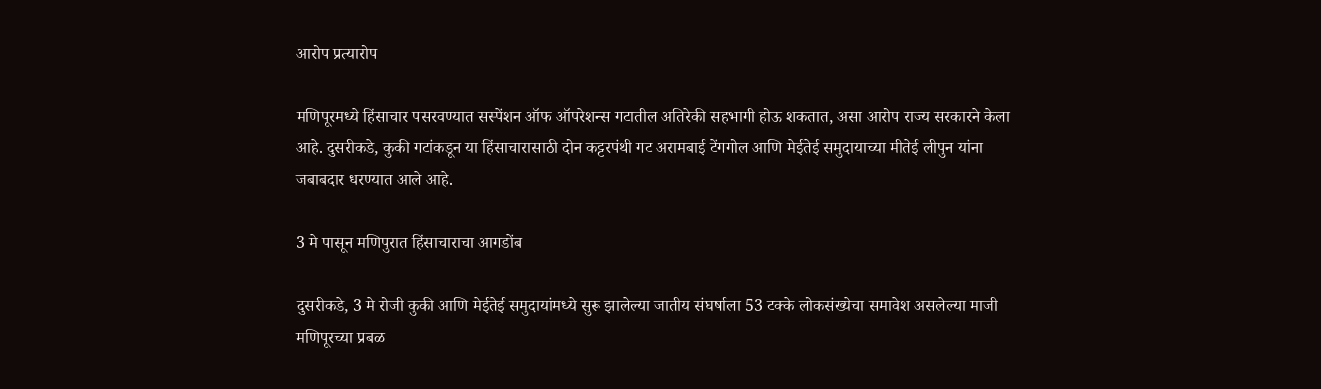आरोप प्रत्यारोप

मणिपूरमध्ये हिंसाचार पसरवण्यात सस्पेंशन ऑफ ऑपरेशन्स गटातील अतिरेकी सहभागी होऊ शकतात, असा आरोप राज्य सरकारने केला आहे. दुसरीकडे, कुकी गटांकडून या हिंसाचारासाठी दोन कट्टरपंथी गट अरामबाई टेंगगोल आणि मेईतेई समुदायाच्या मीतेई लीपुन यांना जबाबदार धरण्यात आले आहे.

3 मे पासून मणिपुरात हिंसाचाराचा आगडोंब

दुसरीकडे, 3 मे रोजी कुकी आणि मेईतेई समुदायांमध्ये सुरू झालेल्या जातीय संघर्षाला 53 टक्के लोकसंख्येचा समावेश असलेल्या माजी मणिपूरच्या प्रबळ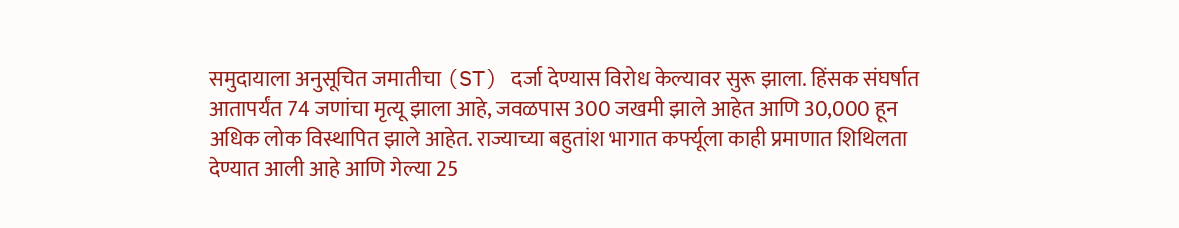समुदायाला अनुसूचित जमातीचा (ST) दर्जा देण्यास विरोध केल्यावर सुरू झाला. हिंसक संघर्षात आतापर्यंत 74 जणांचा मृत्यू झाला आहे, जवळपास 300 जखमी झाले आहेत आणि 30,000 हून अधिक लोक विस्थापित झाले आहेत. राज्याच्या बहुतांश भागात कर्फ्यूला काही प्रमाणात शिथिलता देण्यात आली आहे आणि गेल्या 25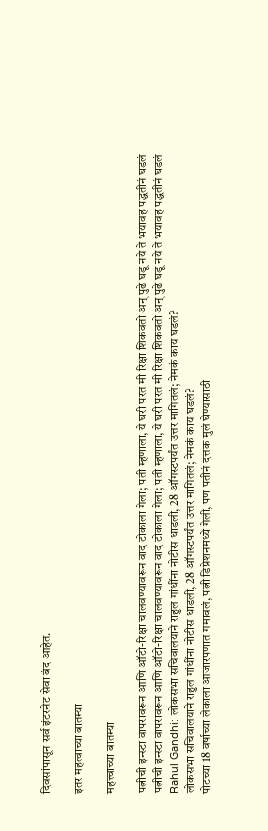दिवसांपासून सर्व इंटरनेट सेवा बंद आहेत.

इतर महत्वाच्या बातम्या

महत्त्वाच्या बातम्या

पत्नीची इन्स्टा वापरावरून आणि ऑटो-रिक्षा चालवण्यावरून वाद टोकाला गेला; पती म्हणाला, ये घरी परत मी रिक्षा शिकवतो अन् पुढे घडू नये ते भयावह पद्धतीनं घडलं
पत्नीची इन्स्टा वापरावरून आणि ऑटो-रिक्षा चालवण्यावरून वाद टोकाला गेला; पती म्हणाला, ये घरी परत मी रिक्षा शिकवतो अन् पुढे घडू नये ते भयावह पद्धतीनं घडलं
Rahul Gandhi: लोकसभा सचिवालयाने राहुल गांधींना नोटीस धाडली, 28 ऑगस्टपर्यंत उत्तर मागितलं; नेमकं काय घडलं?
लोकसभा सचिवालयाने राहुल गांधींना नोटीस धाडली, 28 ऑगस्टपर्यंत उत्तर मागितलं; नेमकं काय घडलं?
पोटच्या 18 वर्षाच्या लेकाला आजारपणात गमावलं, पत्नी डिप्रेशनमध्ये गेली, पण पतीनं दत्तक मुलं घेण्यासाठी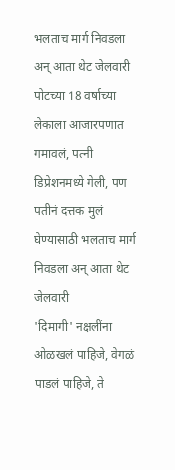भलताच मार्ग निवडला अन् आता थेट जेलवारी
पोटच्या 18 वर्षाच्या लेकाला आजारपणात गमावलं, पत्नी डिप्रेशनमध्ये गेली, पण पतीनं दत्तक मुलं घेण्यासाठी भलताच मार्ग निवडला अन् आता थेट जेलवारी
'दिमागी' नक्षलींना ओळखलं पाहिजे, वेगळं पाडलं पाहिजे, ते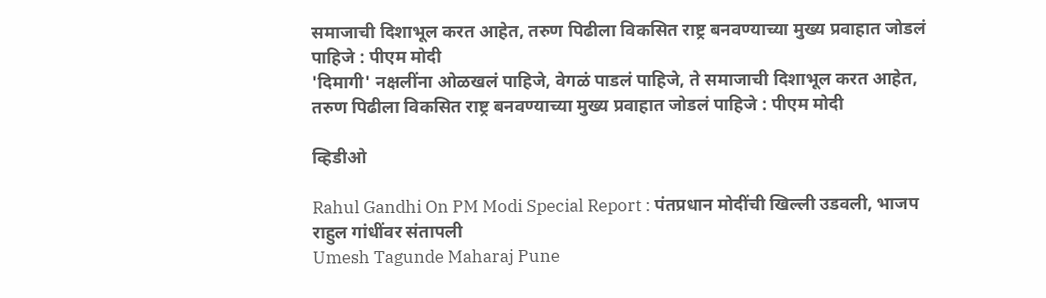समाजाची दिशाभूल करत आहेत, तरुण पिढीला विकसित राष्ट्र बनवण्याच्या मुख्य प्रवाहात जोडलं पाहिजे : पीएम मोदी
'दिमागी' नक्षलींना ओळखलं पाहिजे, वेगळं पाडलं पाहिजे, ते समाजाची दिशाभूल करत आहेत, तरुण पिढीला विकसित राष्ट्र बनवण्याच्या मुख्य प्रवाहात जोडलं पाहिजे : पीएम मोदी

व्हिडीओ

Rahul Gandhi On PM Modi Special Report : पंतप्रधान मोदींची खिल्ली उडवली, भाजप राहुल गांधींवर संतापली
Umesh Tagunde Maharaj Pune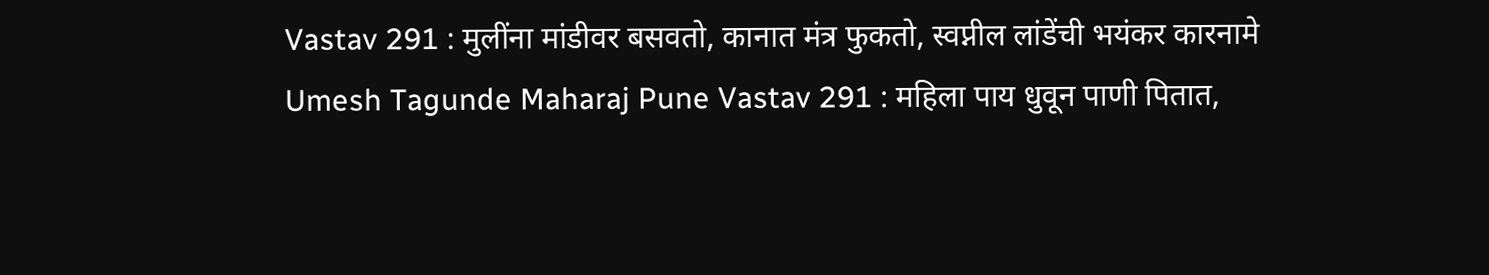Vastav 291 : मुलींना मांडीवर बसवतो, कानात मंत्र फुकतो, स्वप्नील लांडेंची भयंकर कारनामे
Umesh Tagunde Maharaj Pune Vastav 291 : महिला पाय धुवून पाणी पितात,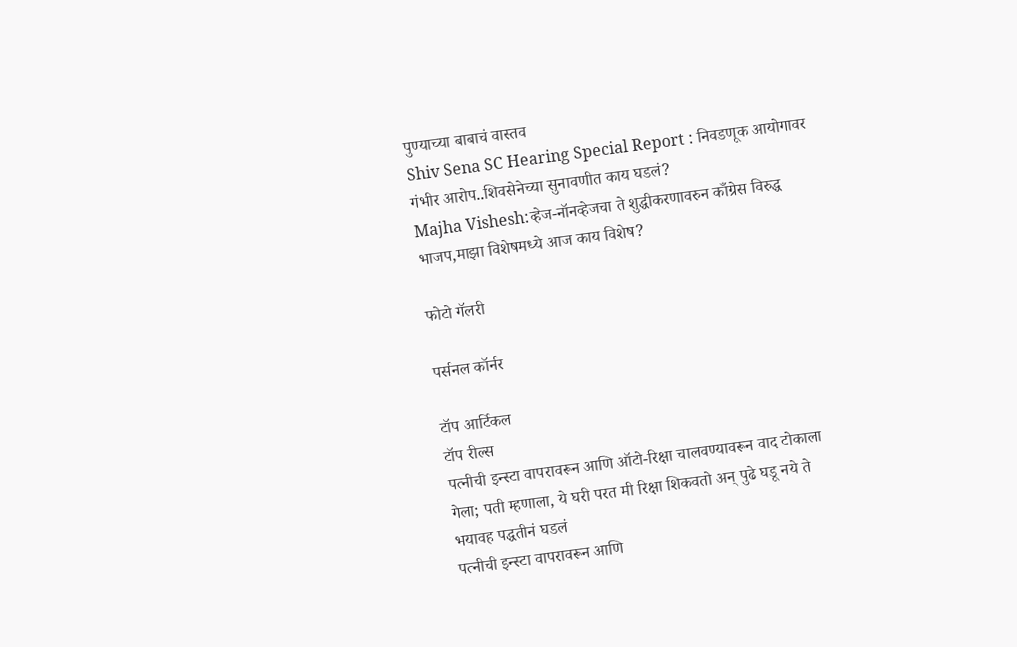पुण्याच्या बाबाचं वास्तव
Shiv Sena SC Hearing Special Report : निवडणूक आयोगावर गंभीर आरोप..शिवसेनेच्या सुनावणीत काय घडलं?
Majha Vishesh:व्हेज-नॉनव्हेजचा ते शुद्धीकरणावरुन काँग्रेस विरुद्ध भाजप,माझा विशेषमध्ये आज काय विशेष?

फोटो गॅलरी

पर्सनल कॉर्नर

टॉप आर्टिकल
टॉप रील्स
पत्नीची इन्स्टा वापरावरून आणि ऑटो-रिक्षा चालवण्यावरून वाद टोकाला गेला; पती म्हणाला, ये घरी परत मी रिक्षा शिकवतो अन् पुढे घडू नये ते भयावह पद्धतीनं घडलं
पत्नीची इन्स्टा वापरावरून आणि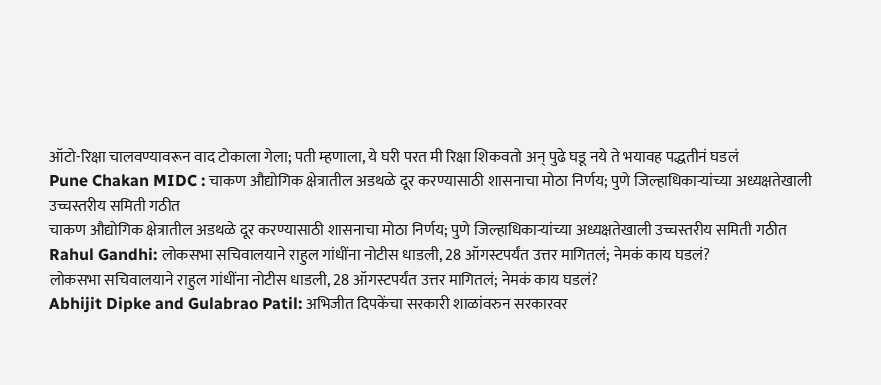ऑटो-रिक्षा चालवण्यावरून वाद टोकाला गेला; पती म्हणाला, ये घरी परत मी रिक्षा शिकवतो अन् पुढे घडू नये ते भयावह पद्धतीनं घडलं
Pune Chakan MIDC : चाकण औद्योगिक क्षेत्रातील अडथळे दूर करण्यासाठी शासनाचा मोठा निर्णय; पुणे जिल्हाधिकाऱ्यांच्या अध्यक्षतेखाली उच्चस्तरीय समिती गठीत
चाकण औद्योगिक क्षेत्रातील अडथळे दूर करण्यासाठी शासनाचा मोठा निर्णय; पुणे जिल्हाधिकाऱ्यांच्या अध्यक्षतेखाली उच्चस्तरीय समिती गठीत
Rahul Gandhi: लोकसभा सचिवालयाने राहुल गांधींना नोटीस धाडली, 28 ऑगस्टपर्यंत उत्तर मागितलं; नेमकं काय घडलं?
लोकसभा सचिवालयाने राहुल गांधींना नोटीस धाडली, 28 ऑगस्टपर्यंत उत्तर मागितलं; नेमकं काय घडलं?
Abhijit Dipke and Gulabrao Patil: अभिजीत दिपकेंचा सरकारी शाळांवरुन सरकारवर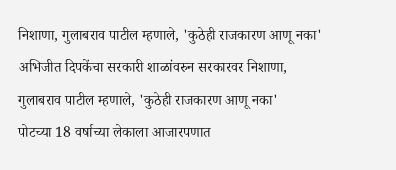निशाणा, गुलाबराव पाटील म्हणाले, 'कुठेही राजकारण आणू नका'
अभिजीत दिपकेंचा सरकारी शाळांवरुन सरकारवर निशाणा, गुलाबराव पाटील म्हणाले, 'कुठेही राजकारण आणू नका'
पोटच्या 18 वर्षाच्या लेकाला आजारपणात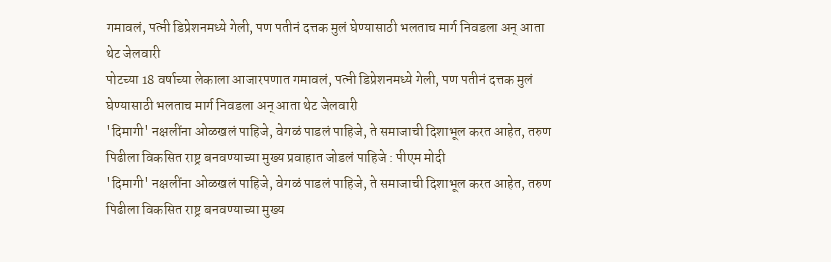गमावलं, पत्नी डिप्रेशनमध्ये गेली, पण पतीनं दत्तक मुलं घेण्यासाठी भलताच मार्ग निवडला अन् आता थेट जेलवारी
पोटच्या 18 वर्षाच्या लेकाला आजारपणात गमावलं, पत्नी डिप्रेशनमध्ये गेली, पण पतीनं दत्तक मुलं घेण्यासाठी भलताच मार्ग निवडला अन् आता थेट जेलवारी
'दिमागी' नक्षलींना ओळखलं पाहिजे, वेगळं पाडलं पाहिजे, ते समाजाची दिशाभूल करत आहेत, तरुण पिढीला विकसित राष्ट्र बनवण्याच्या मुख्य प्रवाहात जोडलं पाहिजे : पीएम मोदी
'दिमागी' नक्षलींना ओळखलं पाहिजे, वेगळं पाडलं पाहिजे, ते समाजाची दिशाभूल करत आहेत, तरुण पिढीला विकसित राष्ट्र बनवण्याच्या मुख्य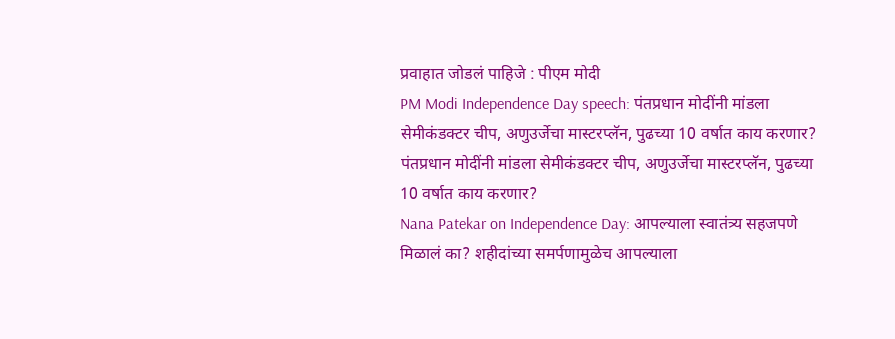प्रवाहात जोडलं पाहिजे : पीएम मोदी
PM Modi Independence Day speech: पंतप्रधान मोदींनी मांडला सेमीकंडक्टर चीप, अणुउर्जेचा मास्टरप्लॅन, पुढच्या 10 वर्षात काय करणार?
पंतप्रधान मोदींनी मांडला सेमीकंडक्टर चीप, अणुउर्जेचा मास्टरप्लॅन, पुढच्या 10 वर्षात काय करणार?
Nana Patekar on Independence Day: आपल्याला स्वातंत्र्य सहजपणे मिळालं का? शहीदांच्या समर्पणामुळेच आपल्याला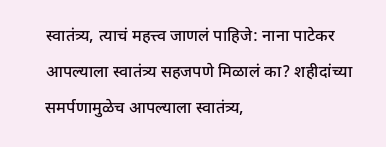स्वातंत्र्य, त्याचं महत्त्व जाणलं पाहिजे: नाना पाटेकर
आपल्याला स्वातंत्र्य सहजपणे मिळालं का? शहीदांच्या समर्पणामुळेच आपल्याला स्वातंत्र्य,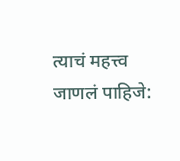त्याचं महत्त्व जाणलं पाहिजे: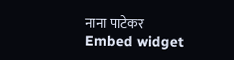नाना पाटेकर
Embed widget